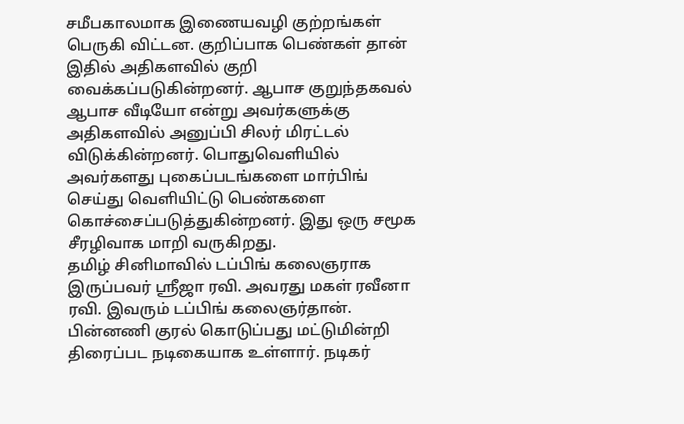சமீபகாலமாக இணையவழி குற்றங்கள் பெருகி விட்டன. குறிப்பாக பெண்கள் தான் இதில் அதிகளவில் குறி வைக்கப்படுகின்றனர். ஆபாச குறுந்தகவல் ஆபாச வீடியோ என்று அவர்களுக்கு அதிகளவில் அனுப்பி சிலர் மிரட்டல் விடுக்கின்றனர். பொதுவெளியில் அவர்களது புகைப்படங்களை மார்பிங் செய்து வெளியிட்டு பெண்களை கொச்சைப்படுத்துகின்றனர். இது ஒரு சமூக சீரழிவாக மாறி வருகிறது.
தமிழ் சினிமாவில் டப்பிங் கலைஞராக இருப்பவர் ஸ்ரீஜா ரவி. அவரது மகள் ரவீனா ரவி. இவரும் டப்பிங் கலைஞர்தான். பின்னணி குரல் கொடுப்பது மட்டுமின்றி திரைப்பட நடிகையாக உள்ளார். நடிகர்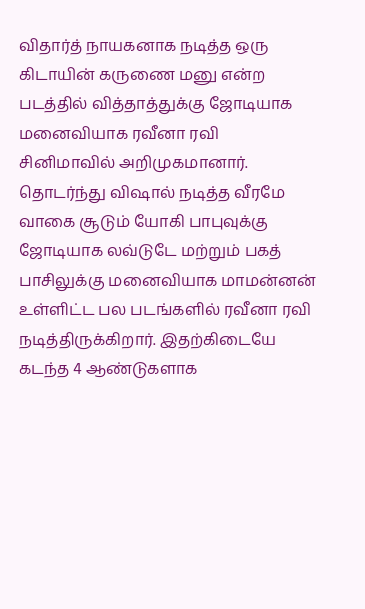விதார்த் நாயகனாக நடித்த ஒரு கிடாயின் கருணை மனு என்ற படத்தில் வித்தாத்துக்கு ஜோடியாக மனைவியாக ரவீனா ரவி சினிமாவில் அறிமுகமானார்.
தொடர்ந்து விஷால் நடித்த வீரமே வாகை சூடும் யோகி பாபுவுக்கு ஜோடியாக லவ்டுடே மற்றும் பகத் பாசிலுக்கு மனைவியாக மாமன்னன் உள்ளிட்ட பல படங்களில் ரவீனா ரவி நடித்திருக்கிறார். இதற்கிடையே கடந்த 4 ஆண்டுகளாக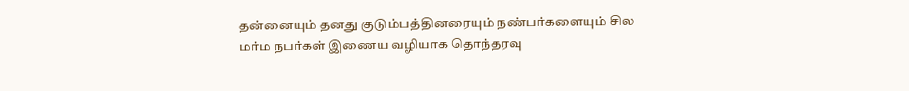தன்னையும் தனது குடும்பத்தினரையும் நண்பர்களையும் சில மர்ம நபர்கள் இணைய வழியாக தொந்தரவு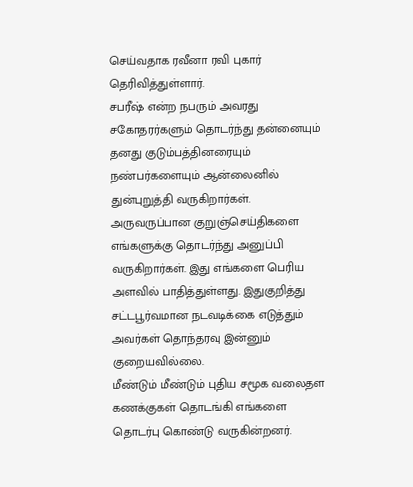செய்வதாக ரவீனா ரவி புகார் தெரிவித்துள்ளார்.
சபரீஷ் என்ற நபரும் அவரது சகோதரர்களும் தொடர்ந்து தன்னையும் தனது குடும்பத்தினரையும் நண்பர்களையும் ஆன்லைனில் துன்புறுத்தி வருகிறார்கள். அருவருப்பான குறுஞ்செய்திகளை எங்களுக்கு தொடர்ந்து அனுப்பி வருகிறார்கள். இது எங்களை பெரிய அளவில் பாதித்துள்ளது. இதுகுறித்து சட்டபூர்வமான நடவடிக்கை எடுத்தும் அவர்கள் தொந்தரவு இன்னும் குறையவில்லை.
மீண்டும் மீண்டும் புதிய சமூக வலைதள கணக்குகள் தொடங்கி எங்களை தொடர்பு கொண்டு வருகின்றனர்.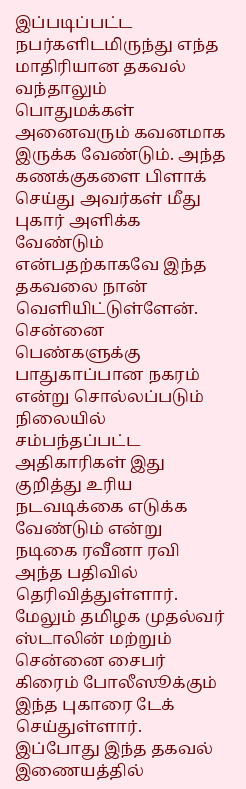இப்படிப்பட்ட நபர்களிடமிருந்து எந்த மாதிரியான தகவல் வந்தாலும் பொதுமக்கள் அனைவரும் கவனமாக இருக்க வேண்டும். அந்த கணக்குகளை பிளாக் செய்து அவர்கள் மீது புகார் அளிக்க வேண்டும் என்பதற்காகவே இந்த தகவலை நான் வெளியிட்டுள்ளேன்.
சென்னை பெண்களுக்கு பாதுகாப்பான நகரம் என்று சொல்லப்படும் நிலையில் சம்பந்தப்பட்ட அதிகாரிகள் இது குறித்து உரிய நடவடிக்கை எடுக்க வேண்டும் என்று நடிகை ரவீனா ரவி அந்த பதிவில் தெரிவித்துள்ளார். மேலும் தமிழக முதல்வர் ஸ்டாலின் மற்றும் சென்னை சைபர் கிரைம் போலீஸூக்கும் இந்த புகாரை டேக் செய்துள்ளார். இப்போது இந்த தகவல் இணையத்தில்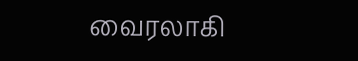வைரலாகி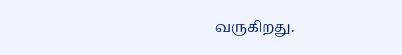வருகிறது.